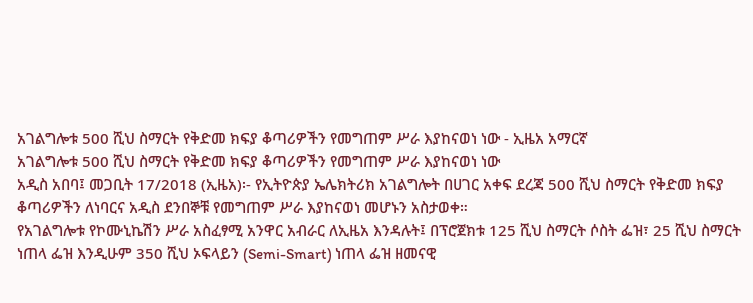አገልግሎቱ 500 ሺህ ስማርት የቅድመ ክፍያ ቆጣሪዎችን የመግጠም ሥራ እያከናወነ ነው - ኢዜአ አማርኛ
አገልግሎቱ 500 ሺህ ስማርት የቅድመ ክፍያ ቆጣሪዎችን የመግጠም ሥራ እያከናወነ ነው
አዲስ አበባ፤ መጋቢት 17/2018 (ኢዜአ)፡- የኢትዮጵያ ኤሌክትሪክ አገልግሎት በሀገር አቀፍ ደረጃ 500 ሺህ ስማርት የቅድመ ክፍያ ቆጣሪዎችን ለነባርና አዲስ ደንበኞቹ የመግጠም ሥራ እያከናወነ መሆኑን አስታወቀ።
የአገልግሎቱ የኮሙኒኬሽን ሥራ አስፈፃሚ አንዋር አብራር ለኢዜአ እንዳሉት፤ በፕሮጀክቱ 125 ሺህ ስማርት ሶስት ፌዝ፣ 25 ሺህ ስማርት ነጠላ ፌዝ እንዲሁም 350 ሺህ ኦፍላይን (Semi-Smart) ነጠላ ፌዝ ዘመናዊ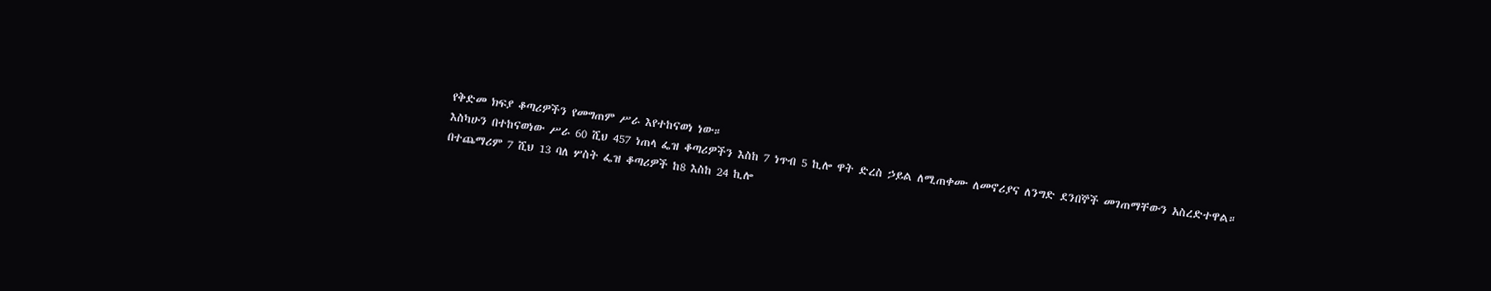የቅድመ ክፍያ ቆጣሪዎችን የመግጠም ሥራ እየተከናወነ ነው።
እስካሁን በተከናወነው ሥራ 60 ሺህ 457 ነጠላ ፌዝ ቆጣሪዎችን እስከ 7 ነጥብ 5 ኪሎ ዋት ድረስ ኃይል ለሚጠቀሙ ለመኖሪያና ለንግድ ደንበኞች መገጠማቸውን አስረድተዋል።
በተጨማሪም 7 ሺህ 13 ባለ ሦስት ፌዝ ቆጣሪዎች ከ8 እስከ 24 ኪሎ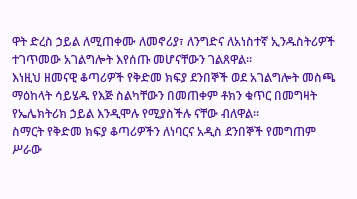ዋት ድረስ ኃይል ለሚጠቀሙ ለመኖሪያ፣ ለንግድና ለአነስተኛ ኢንዱስትሪዎች ተገጥመው አገልግሎት እየሰጡ መሆናቸውን ገልጸዋል።
እነዚህ ዘመናዊ ቆጣሪዎች የቅድመ ክፍያ ደንበኞች ወደ አገልግሎት መስጫ ማዕከላት ሳይሄዱ የእጅ ስልካቸውን በመጠቀም ቶክን ቁጥር በመግዛት የኤሌክትሪክ ኃይል እንዲሞሉ የሚያስችሉ ናቸው ብለዋል፡፡
ስማርት የቅድመ ክፍያ ቆጣሪዎችን ለነባርና አዲስ ደንበኞች የመግጠም ሥራው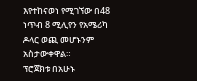እየተከናወነ የሚገኘው በ48 ነጥብ 8 ሚሊየን የአሜሪካ ዶላር ወጪ መሆኑንም አስታውቀዋል።
ፕሮጀክቱ በአሁኑ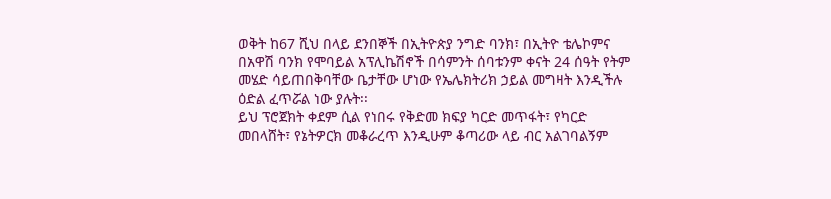ወቅት ከ67 ሺህ በላይ ደንበኞች በኢትዮጵያ ንግድ ባንክ፣ በኢትዮ ቴሌኮምና በአዋሽ ባንክ የሞባይል አፕሊኬሽኖች በሳምንት ሰባቱንም ቀናት 24 ሰዓት የትም መሄድ ሳይጠበቅባቸው ቤታቸው ሆነው የኤሌክትሪክ ኃይል መግዛት እንዲችሉ ዕድል ፈጥሯል ነው ያሉት፡፡
ይህ ፕሮጀክት ቀደም ሲል የነበሩ የቅድመ ክፍያ ካርድ መጥፋት፣ የካርድ መበላሸት፣ የኔትዎርክ መቆራረጥ እንዲሁም ቆጣሪው ላይ ብር አልገባልኝም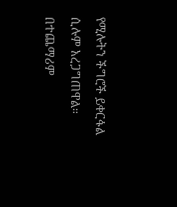የሚሉትን ችግሮች ይቀርፋል ሲሉም አረጋግጠዋል።
በተጨማሪም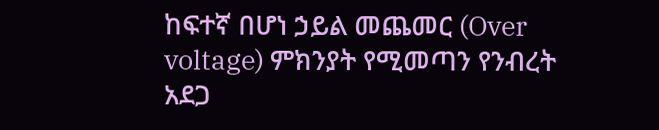ከፍተኛ በሆነ ኃይል መጨመር (Over voltage) ምክንያት የሚመጣን የንብረት አደጋ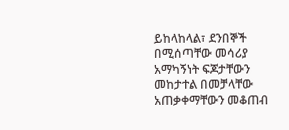ይከላከላል፣ ደንበኞች በሚሰጣቸው መሳሪያ አማካኝነት ፍጆታቸውን መከታተል በመቻላቸው አጠቃቀማቸውን መቆጠብ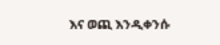እና ወጪ እንዲቀንሱ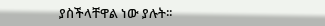ያስችላቸዋል ነው ያሉት፡፡